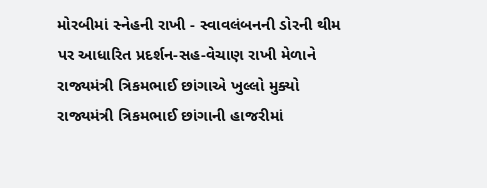મોરબીમાં સ્નેહની રાખી - સ્વાવલંબનની ડોરની થીમ પર આધારિત પ્રદર્શન-સહ-વેચાણ રાખી મેળાને રાજ્યમંત્રી ત્રિકમભાઈ છાંગાએ ખુલ્લો મુક્યો રાજ્યમંત્રી ત્રિકમભાઈ છાંગાની હાજરીમાં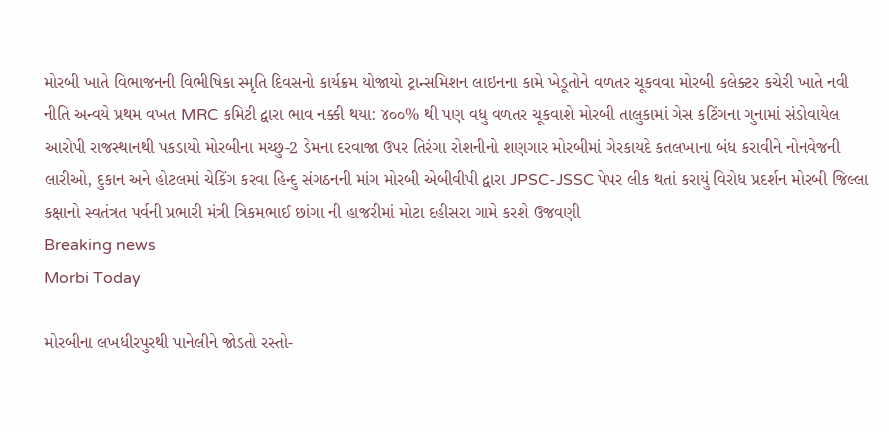મોરબી ખાતે વિભાજનની વિભીષિકા સ્મૃતિ દિવસનો કાર્યક્રમ યોજાયો ટ્રાન્સમિશન લાઇનના કામે ખેડૂતોને વળતર ચૂકવવા મોરબી કલેક્ટર કચેરી ખાતે નવી નીતિ અન્વયે પ્રથમ વખત MRC કમિટી દ્વારા ભાવ નક્કી થયા: ૪૦૦% થી પણ વધુ વળતર ચૂકવાશે મોરબી તાલુકામાં ગેસ કટિંગના ગુનામાં સંડોવાયેલ આરોપી રાજસ્થાનથી પકડાયો મોરબીના મચ્છુ-2 ડેમના દરવાજા ઉપર તિરંગા રોશનીનો શણગાર મોરબીમાં ગેરકાયદે કતલખાના બંધ કરાવીને નોનવેજની લારીઓ, દુકાન અને હોટલમાં ચેકિંગ કરવા હિન્દુ સંગઠનની માંગ મોરબી એબીવીપી દ્વારા JPSC-JSSC પેપર લીક થતાં કરાયું વિરોધ પ્રદર્શન મોરબી જિલ્લા કક્ષાનો સ્વતંત્રત પર્વની પ્રભારી મંત્રી ત્રિકમભાઈ છાંગા ની હાજરીમાં મોટા દહીસરા ગામે કરશે ઉજવણી
Breaking news
Morbi Today

મોરબીના લખધીરપુરથી પાનેલીને જોડતો રસ્તો-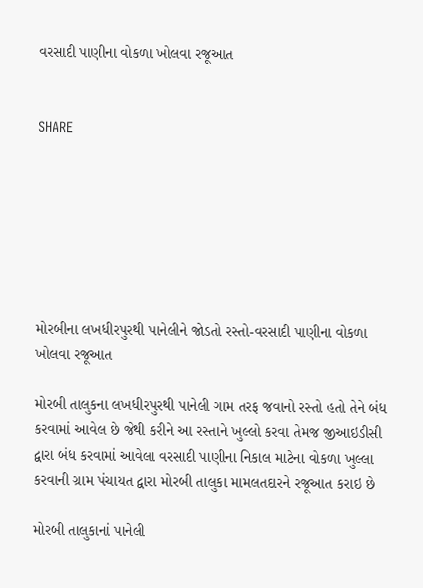વરસાદી પાણીના વોકળા ખોલવા રજૂઆત


SHARE







મોરબીના લખધીરપુરથી પાનેલીને જોડતો રસ્તો-વરસાદી પાણીના વોકળા ખોલવા રજૂઆત

મોરબી તાલુકના લખધીરપુરથી પાનેલી ગામ તરફ જવાનો રસ્તો હતો તેને બંધ કરવામાં આવેલ છે જેથી કરીને આ રસ્તાને ખુલ્લો કરવા તેમજ જીઆઇડીસી દ્વારા બંધ કરવામાં આવેલા વરસાદી પાણીના નિકાલ માટેના વોકળા ખુલ્લા કરવાની ગ્રામ પંચાયત દ્વારા મોરબી તાલુકા મામલતદારને રજૂઆત કરાઇ છે

મોરબી તાલુકાનાં પાનેલી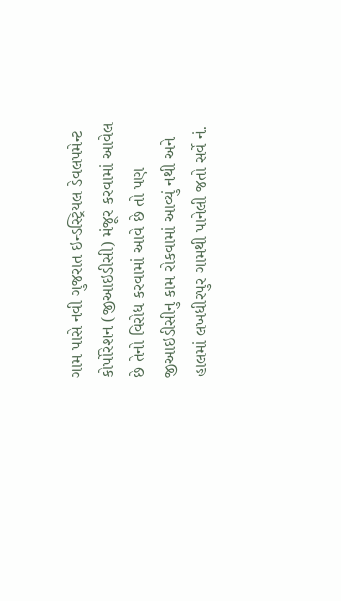ગામ પાસે નવી ગુજરાત ઇન્ડસ્ટ્રિયલ ડેવલપમેન્ટ કોર્પોરેશન (જીઆઇડીસી) મંજૂર કરવામાં આવેલ છે તેનો વિરોધ કરવામાં આવે છે તો પણ જીઆઇડીસીનુ કામ રોકવામાં આવ્યું નથી અને હાલમાં લખધીરપુર ગામથી પાનેલી જતો સર્વે નં.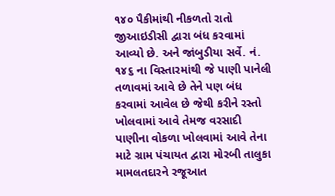૧૪૦ પૈકીમાંથી નીકળતો રાતો જીઆઇડીસી દ્વારા બંધ કરવામાં આવ્યો છે. અને જાંબુડીયા સર્વે. નં. ૧૪૬ ના વિસ્તારમાંથી જે પાણી પાનેલી તળાવમાં આવે છે તેને પણ બંધ કરવામાં આવેલ છે જેથી કરીને રસ્તો ખોલવામાં આવે તેમજ વરસાદી પાણીના વોકળા ખોલવામાં આવે તેના માટે ગ્રામ પંચાયત દ્વારા મોરબી તાલુકા મામલતદારને રજૂઆત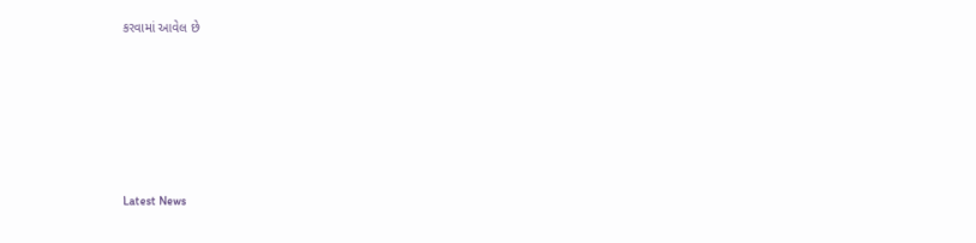કરવામાં આવેલ છે






Latest News